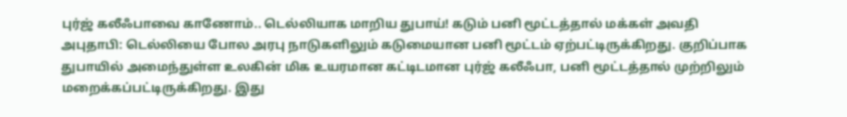புர்ஜ் கலீஃபாவை காணோம்.. டெல்லியாக மாறிய துபாய்! கடும் பனி மூட்டத்தால் மக்கள் அவதி
அபுதாபி: டெல்லியை போல அரபு நாடுகளிலும் கடுமையான பனி மூட்டம் ஏற்பட்டிருக்கிறது. குறிப்பாக துபாயில் அமைந்துள்ள உலகின் மிக உயரமான கட்டிடமான புர்ஜ் கலீஃபா, பனி மூட்டத்தால் முற்றிலும் மறைக்கப்பட்டிருக்கிறது. இது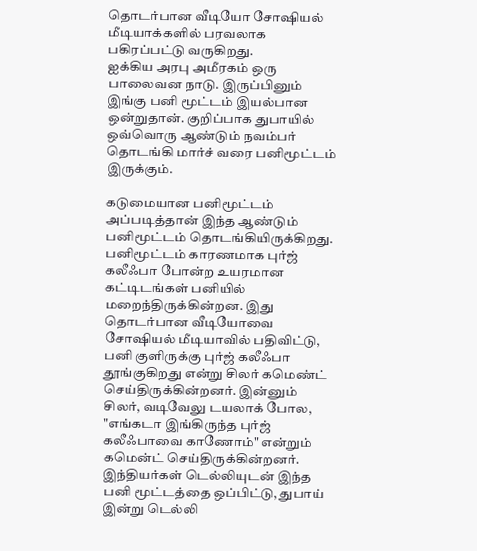தொடர்பான வீடியோ சோஷியல் மீடியாக்களில் பரவலாக பகிரப்பட்டு வருகிறது.
ஐக்கிய அரபு அமீரகம் ஒரு பாலைவன நாடு. இருப்பினும் இங்கு பனி மூட்டம் இயல்பான ஒன்றுதான். குறிப்பாக துபாயில் ஒவ்வொரு ஆண்டும் நவம்பர் தொடங்கி மார்ச் வரை பனிமூட்டம் இருக்கும்.

கடுமையான பனிமூட்டம்
அப்படித்தான் இந்த ஆண்டும் பனிமூட்டம் தொடங்கியிருக்கிறது. பனிமூட்டம் காரணமாக புர்ஜ் கலீஃபா போன்ற உயரமான கட்டிடங்கள் பனியில் மறைந்திருக்கின்றன. இது தொடர்பான வீடியோவை சோஷியல் மீடியாவில் பதிவிட்டு, பனி குளிருக்கு புர்ஜ் கலீஃபா தூங்குகிறது என்று சிலர் கமெண்ட் செய்திருக்கின்றனர். இன்னும் சிலர், வடிவேலு டயலாக் போல, "எங்கடா இங்கிருந்த புர்ஜ் கலீஃபாவை காணோம்" என்றும் கமென்ட் செய்திருக்கின்றனர். இந்தியர்கள் டெல்லியுடன் இந்த பனி மூட்டத்தை ஒப்பிட்டு, துபாய் இன்று டெல்லி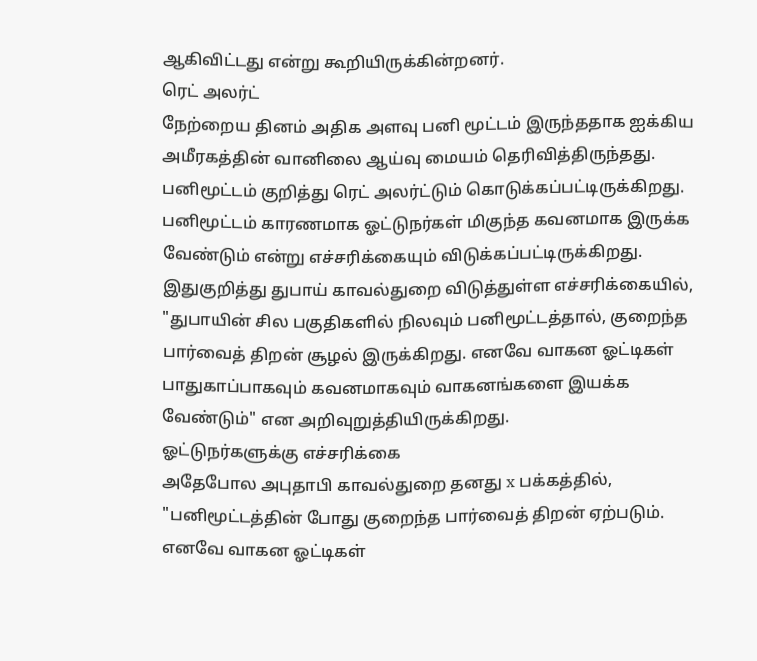ஆகிவிட்டது என்று கூறியிருக்கின்றனர்.
ரெட் அலர்ட்
நேற்றைய தினம் அதிக அளவு பனி மூட்டம் இருந்ததாக ஐக்கிய அமீரகத்தின் வானிலை ஆய்வு மையம் தெரிவித்திருந்தது. பனிமூட்டம் குறித்து ரெட் அலர்ட்டும் கொடுக்கப்பட்டிருக்கிறது. பனிமூட்டம் காரணமாக ஓட்டுநர்கள் மிகுந்த கவனமாக இருக்க வேண்டும் என்று எச்சரிக்கையும் விடுக்கப்பட்டிருக்கிறது. இதுகுறித்து துபாய் காவல்துறை விடுத்துள்ள எச்சரிக்கையில், "துபாயின் சில பகுதிகளில் நிலவும் பனிமூட்டத்தால், குறைந்த பார்வைத் திறன் சூழல் இருக்கிறது. எனவே வாகன ஓட்டிகள் பாதுகாப்பாகவும் கவனமாகவும் வாகனங்களை இயக்க வேண்டும்" என அறிவுறுத்தியிருக்கிறது.
ஓட்டுநர்களுக்கு எச்சரிக்கை
அதேபோல அபுதாபி காவல்துறை தனது x பக்கத்தில், "பனிமூட்டத்தின் போது குறைந்த பார்வைத் திறன் ஏற்படும். எனவே வாகன ஓட்டிகள்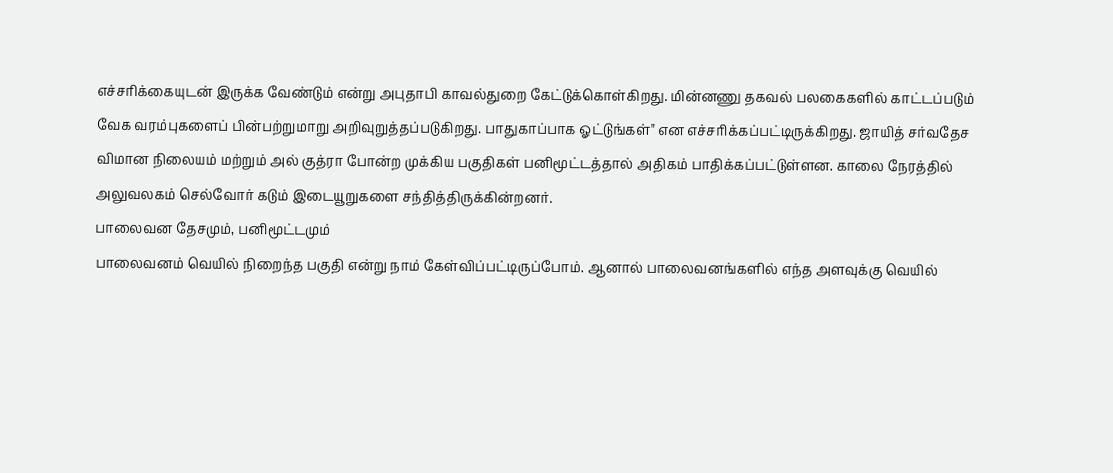எச்சரிக்கையுடன் இருக்க வேண்டும் என்று அபுதாபி காவல்துறை கேட்டுக்கொள்கிறது. மின்னணு தகவல் பலகைகளில் காட்டப்படும் வேக வரம்புகளைப் பின்பற்றுமாறு அறிவுறுத்தப்படுகிறது. பாதுகாப்பாக ஓட்டுங்கள்" என எச்சரிக்கப்பட்டிருக்கிறது. ஜாயித் சர்வதேச விமான நிலையம் மற்றும் அல் குத்ரா போன்ற முக்கிய பகுதிகள் பனிமூட்டத்தால் அதிகம் பாதிக்கப்பட்டுள்ளன. காலை நேரத்தில் அலுவலகம் செல்வோர் கடும் இடையூறுகளை சந்தித்திருக்கின்றனர்.
பாலைவன தேசமும், பனிமூட்டமும்
பாலைவனம் வெயில் நிறைந்த பகுதி என்று நாம் கேள்விப்பட்டிருப்போம். ஆனால் பாலைவனங்களில் எந்த அளவுக்கு வெயில்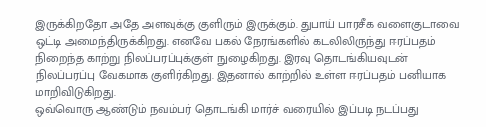இருக்கிறதோ அதே அளவுக்கு குளிரும் இருக்கும். துபாய் பாரசீக வளைகுடாவை ஒட்டி அமைந்திருக்கிறது. எனவே பகல் நேரங்களில் கடலிலிருந்து ஈரப்பதம் நிறைந்த காற்று நிலப்பரப்புக்குள் நுழைகிறது. இரவு தொடங்கியவுடன் நிலப்பரப்பு வேகமாக குளிர்கிறது. இதனால் காற்றில் உள்ள ஈரப்பதம் பனியாக மாறிவிடுகிறது.
ஒவ்வொரு ஆண்டும் நவம்பர் தொடங்கி மார்ச் வரையில் இப்படி நடப்பது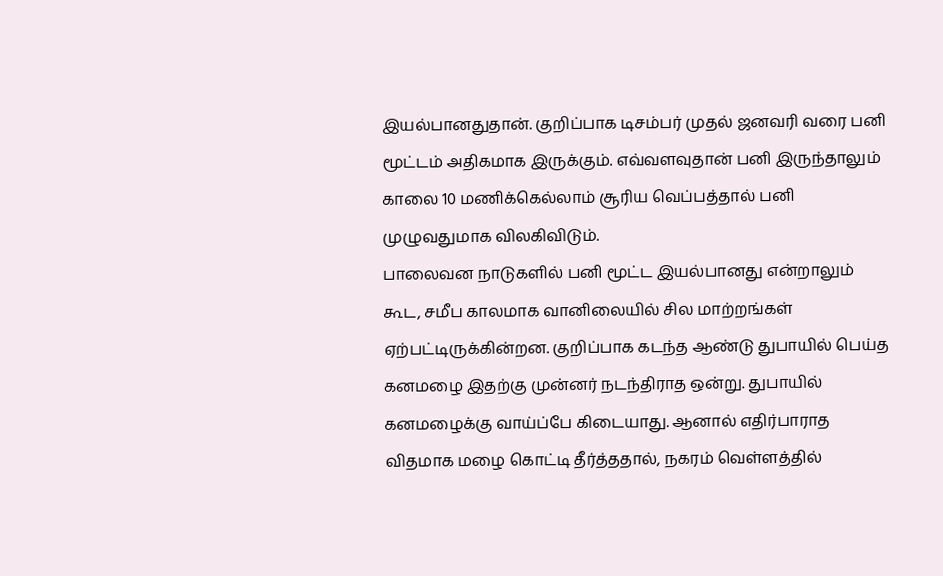இயல்பானதுதான். குறிப்பாக டிசம்பர் முதல் ஜனவரி வரை பனி மூட்டம் அதிகமாக இருக்கும். எவ்வளவுதான் பனி இருந்தாலும் காலை 10 மணிக்கெல்லாம் சூரிய வெப்பத்தால் பனி முழுவதுமாக விலகிவிடும்.
பாலைவன நாடுகளில் பனி மூட்ட இயல்பானது என்றாலும் கூட, சமீப காலமாக வானிலையில் சில மாற்றங்கள் ஏற்பட்டிருக்கின்றன. குறிப்பாக கடந்த ஆண்டு துபாயில் பெய்த கனமழை இதற்கு முன்னர் நடந்திராத ஒன்று. துபாயில் கனமழைக்கு வாய்ப்பே கிடையாது. ஆனால் எதிர்பாராத விதமாக மழை கொட்டி தீர்த்ததால், நகரம் வெள்ளத்தில்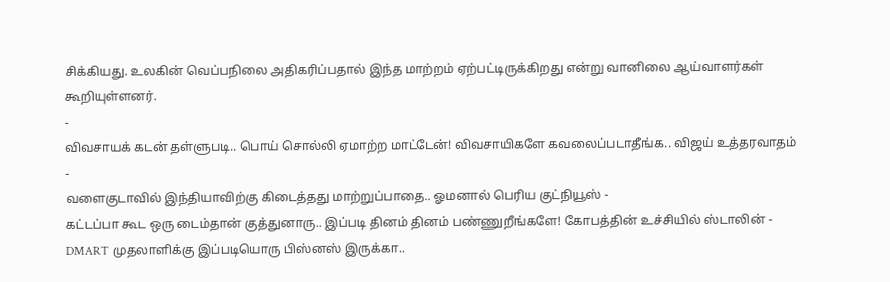சிக்கியது. உலகின் வெப்பநிலை அதிகரிப்பதால் இந்த மாற்றம் ஏற்பட்டிருக்கிறது என்று வானிலை ஆய்வாளர்கள் கூறியுள்ளனர்.
-
விவசாயக் கடன் தள்ளுபடி.. பொய் சொல்லி ஏமாற்ற மாட்டேன்! விவசாயிகளே கவலைப்படாதீங்க.. விஜய் உத்தரவாதம் -
வளைகுடாவில் இந்தியாவிற்கு கிடைத்தது மாற்றுப்பாதை.. ஓமனால் பெரிய குட்நியூஸ் -
கட்டப்பா கூட ஒரு டைம்தான் குத்துனாரு.. இப்படி தினம் தினம் பண்ணுறீங்களே! கோபத்தின் உச்சியில் ஸ்டாலின் -
DMART முதலாளிக்கு இப்படியொரு பிஸ்னஸ் இருக்கா..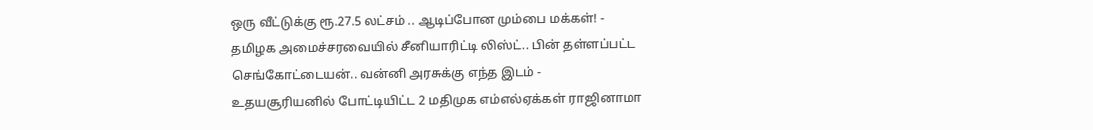ஒரு வீட்டுக்கு ரூ.27.5 லட்சம் .. ஆடிப்போன மும்பை மக்கள்! -
தமிழக அமைச்சரவையில் சீனியாரிட்டி லிஸ்ட்.. பின் தள்ளப்பட்ட செங்கோட்டையன்.. வன்னி அரசுக்கு எந்த இடம் -
உதயசூரியனில் போட்டியிட்ட 2 மதிமுக எம்எல்ஏக்கள் ராஜினாமா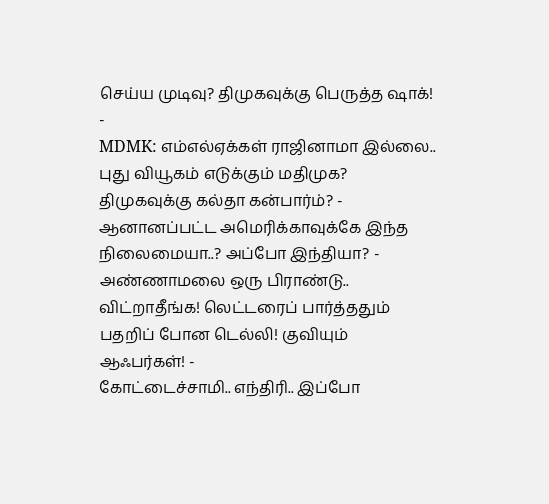செய்ய முடிவு? திமுகவுக்கு பெருத்த ஷாக்! -
MDMK: எம்எல்ஏக்கள் ராஜினாமா இல்லை.. புது வியூகம் எடுக்கும் மதிமுக? திமுகவுக்கு கல்தா கன்பார்ம்? -
ஆனானப்பட்ட அமெரிக்காவுக்கே இந்த நிலைமையா..? அப்போ இந்தியா? -
அண்ணாமலை ஒரு பிராண்டு.. விட்றாதீங்க! லெட்டரைப் பார்த்ததும் பதறிப் போன டெல்லி! குவியும் ஆஃபர்கள்! -
கோட்டைச்சாமி.. எந்திரி.. இப்போ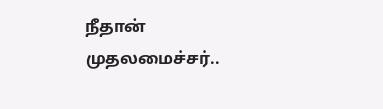நீதான் முதலமைச்சர்..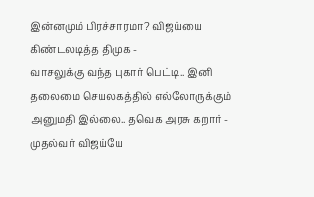இன்னமும் பிரச்சாரமா? விஜய்யை கிண்டலடித்த திமுக -
வாசலுக்கு வந்த புகார் பெட்டி.. இனி தலைமை செயலகத்தில் எல்லோருக்கும் அனுமதி இல்லை.. தவெக அரசு கறார் -
முதல்வர் விஜய்யே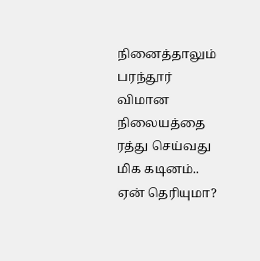நினைத்தாலும் பரந்தூர் விமான நிலையத்தை ரத்து செய்வது மிக கடினம்.. ஏன் தெரியுமா?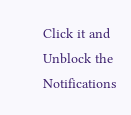Click it and Unblock the Notifications